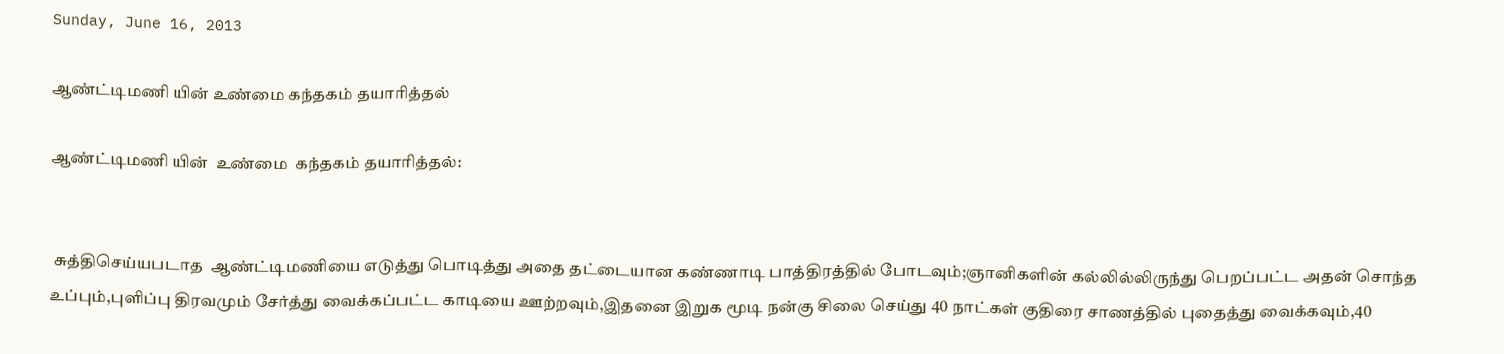Sunday, June 16, 2013

ஆண்ட்டிமணி யின் உண்மை கந்தகம் தயாரித்தல்

ஆண்ட்டிமணி யின்  உண்மை  கந்தகம் தயாரித்தல்:


 சுத்திசெய்யபடாத  ஆண்ட்டிமணியை எடுத்து பொடித்து அதை தட்டையான கண்ணாடி பாத்திரத்தில் போடவும்;ஞானிகளின் கல்லில்லிருந்து பெறப்பட்ட அதன் சொந்த உப்பும்,புளிப்பு திரவமும் சேர்த்து வைக்கப்பட்ட காடியை ஊற்றவும்,இதனை இறுக மூடி நன்கு சிலை செய்து 40 நாட்கள் குதிரை சாணத்தில் புதைத்து வைக்கவும்,40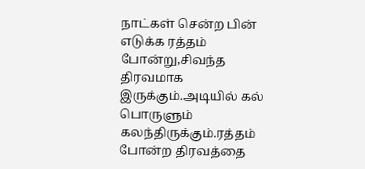நாட்கள் சென்ற பின் எடுக்க ரத்தம் போன்று,சிவந்த திரவமாக இருக்கும்.அடியில் கல்  பொருளும் கலந்திருக்கும்.ரத்தம் போன்ற திரவத்தை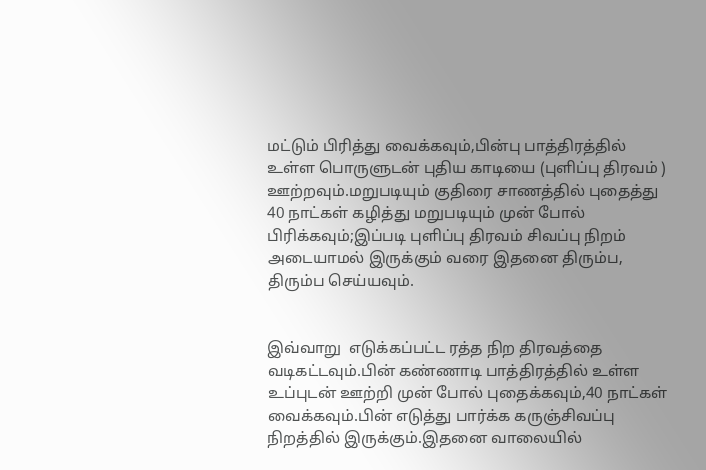மட்டும் பிரித்து வைக்கவும்,பின்பு பாத்திரத்தில் உள்ள பொருளுடன் புதிய காடியை (புளிப்பு திரவம் ) ஊற்றவும்.மறுபடியும் குதிரை சாணத்தில் புதைத்து 40 நாட்கள் கழித்து மறுபடியும் முன் போல் பிரிக்கவும்;இப்படி புளிப்பு திரவம் சிவப்பு நிறம் அடையாமல் இருக்கும் வரை இதனை திரும்ப, திரும்ப செய்யவும்.


இவ்வாறு  எடுக்கப்பட்ட ரத்த நிற திரவத்தை வடிகட்டவும்.பின் கண்ணாடி பாத்திரத்தில் உள்ள உப்புடன் ஊற்றி முன் போல் புதைக்கவும்,40 நாட்கள் வைக்கவும்.பின் எடுத்து பார்க்க கருஞ்சிவப்பு நிறத்தில் இருக்கும்.இதனை வாலையில்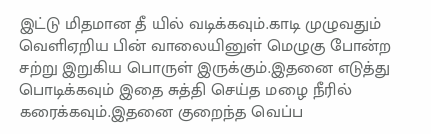இட்டு மிதமான தீ யில் வடிக்கவும்.காடி முழுவதும் வெளிஏறிய பின் வாலையினுள் மெழுகு போன்ற சற்று இறுகிய பொருள் இருக்கும்.இதனை எடுத்து பொடிக்கவும் இதை சுத்தி செய்த மழை நீரில் கரைக்கவும்.இதனை குறைந்த வெப்ப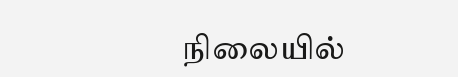நிலையில்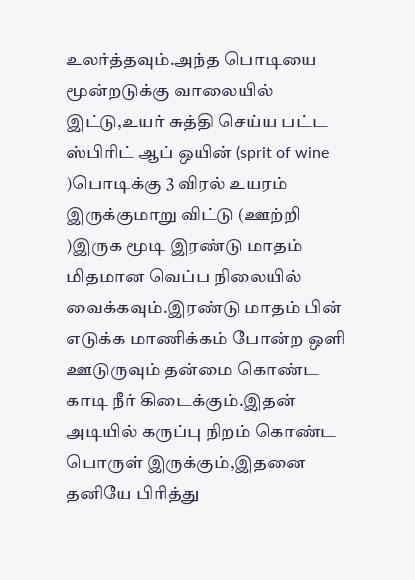உலர்த்தவும்.அந்த பொடியை மூன்றடுக்கு வாலையில் இட்டு,உயர் சுத்தி செய்ய பட்ட ஸ்பிரிட் ஆப் ஒயின் (sprit of wine )பொடிக்கு 3 விரல் உயரம் இருக்குமாறு விட்டு (ஊற்றி )இருக மூடி இரண்டு மாதம் மிதமான வெப்ப நிலையில் வைக்கவும்.இரண்டு மாதம் பின் எடுக்க மாணிக்கம் போன்ற ஒளி ஊடுருவும் தன்மை கொண்ட காடி நீர் கிடைக்கும்.இதன் அடியில் கருப்பு நிறம் கொண்ட பொருள் இருக்கும்,இதனை தனியே பிரித்து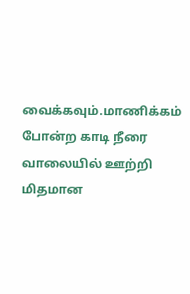வைக்கவும்.மாணிக்கம் போன்ற காடி நீரை வாலையில் ஊற்றி மிதமான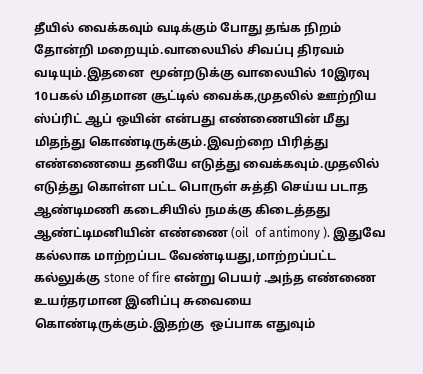தீயில் வைக்கவும் வடிக்கும் போது தங்க நிறம் தோன்றி மறையும்.வாலையில் சிவப்பு திரவம் வடியும்.இதனை  மூன்றடுக்கு வாலையில் 10இரவு 10பகல் மிதமான சூட்டில் வைக்க,முதலில் ஊற்றிய ஸ்ப்ரிட் ஆப் ஒயின் என்பது எண்ணையின் மீது மிதந்து கொண்டிருக்கும்.இவற்றை பிரித்து எண்ணையை தனியே எடுத்து வைக்கவும்.முதலில் எடுத்து கொள்ள பட்ட பொருள் சுத்தி செய்ய படாத ஆண்டிமணி கடைசியில் நமக்கு கிடைத்தது ஆண்ட்டிமனியின் எண்ணை (oil  of antimony ). இதுவே கல்லாக மாற்றப்பட வேண்டியது,மாற்றப்பட்ட கல்லுக்கு stone of fire என்று பெயர் .அந்த எண்ணை உயர்தரமான இனிப்பு சுவையை கொண்டிருக்கும்.இதற்கு  ஒப்பாக எதுவும்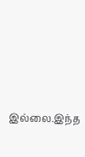இல்லை.இந்த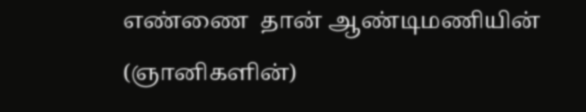எண்ணை  தான் ஆண்டிமணியின் (ஞானிகளின்)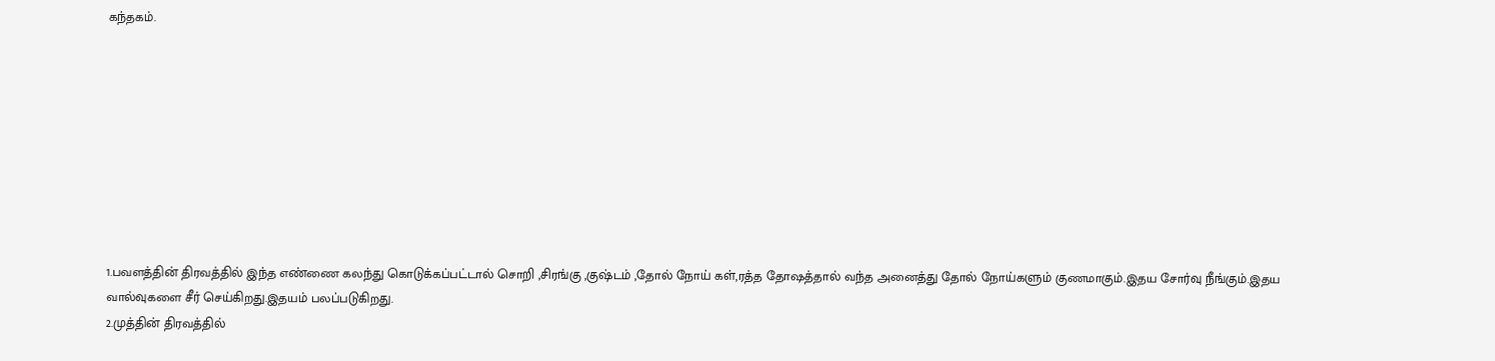கந்தகம்.









1.பவளத்தின் திரவத்தில் இந்த எண்ணை கலந்து கொடுக்கப்பட்டால் சொறி ,சிரங்கு ,குஷ்டம் ,தோல் நோய் கள்,ரத்த தோஷத்தால் வந்த அனைத்து தோல் நோய்களும் குணமாகும்.இதய சோர்வு நீங்கும்.இதய வால்வுகளை சீர் செய்கிறது.இதயம் பலப்படுகிறது.
2.முத்தின் திரவத்தில்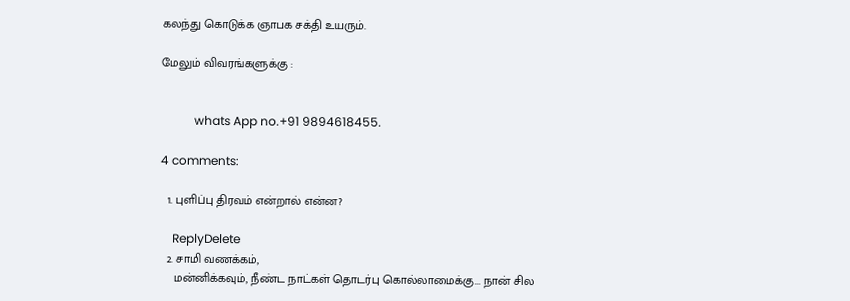கலந்து கொடுக்க ஞாபக சக்தி உயரும்.

மேலும் விவரங்களுக்கு :


           whats App no.+91 9894618455.

4 comments:

  1. புளிப்பு திரவம் என்றால் என்ன?

    ReplyDelete
  2. சாமி வணக்கம்,
    மன்னிக்கவும், நீண்ட நாட்கள் தொடர்பு கொல்லாமைக்கு... நான் சில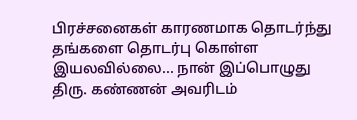பிரச்சனைகள் காரணமாக தொடர்ந்து தங்களை தொடர்பு கொள்ள இயலவில்லை... நான் இப்பொழுது திரு. கண்ணன் அவரிடம்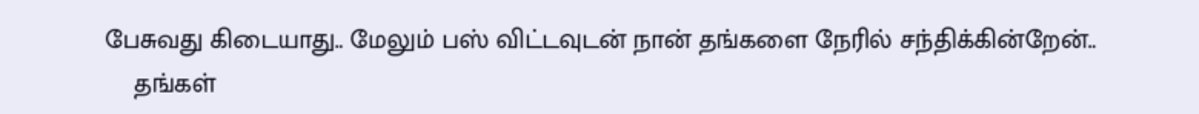பேசுவது கிடையாது.. மேலும் பஸ் விட்டவுடன் நான் தங்களை நேரில் சந்திக்கின்றேன்..
    தங்கள்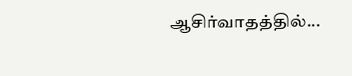ஆசிர்வாதத்தில்...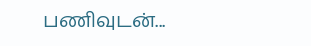பணிவுடன்...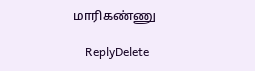மாரிகண்ணு

    ReplyDelete